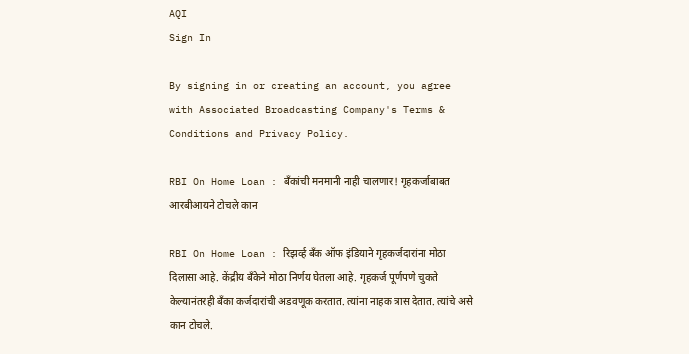AQI
Sign In

By signing in or creating an account, you agree with Associated Broadcasting Company's Terms & Conditions and Privacy Policy.

RBI On Home Loan : बँकांची मनमानी नाही चालणार! गृहकर्जाबाबत आरबीआयने टोचले कान

RBI On Home Loan : रिझर्व्ह बँक ऑफ इंडियाने गृहकर्जदारांना मोठा दिलासा आहे. केंद्रीय बँकेने मोठा निर्णय घेतला आहे. गृहकर्ज पूर्णपणे चुकते केल्यानंतरही बँका कर्जदारांची अडवणूक करतात. त्यांना नाहक त्रास देतात. त्यांचे असे कान टोचले.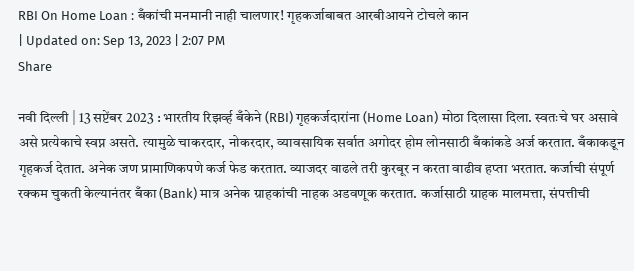RBI On Home Loan : बँकांची मनमानी नाही चालणार! गृहकर्जाबाबत आरबीआयने टोचले कान
| Updated on: Sep 13, 2023 | 2:07 PM
Share

नवी दिल्ली | 13 सप्टेंबर 2023 : भारतीय रिझर्व्ह बँकेने (RBI) गृहकर्जदारांना (Home Loan) मोठा दिलासा दिला. स्वतःचे घर असावे असे प्रत्येकाचे स्वप्न असते. त्यामुळे चाकरदार, नोकरदार, व्यावसायिक सर्वात अगोदर होम लोनसाठी बँकांकडे अर्ज करतात. बँकाकडून गृहकर्ज देतात. अनेक जण प्रामाणिकपणे कर्ज फेड करतात. व्याजदर वाढले तरी कुरबूर न करता वाढीव हप्ता भरतात. कर्जाची संपूर्ण रक्कम चुकती केल्यानंतर बँका (Bank) मात्र अनेक ग्राहकांची नाहक अडवणूक करतात. कर्जासाठी ग्राहक मालमत्ता, संपत्तीची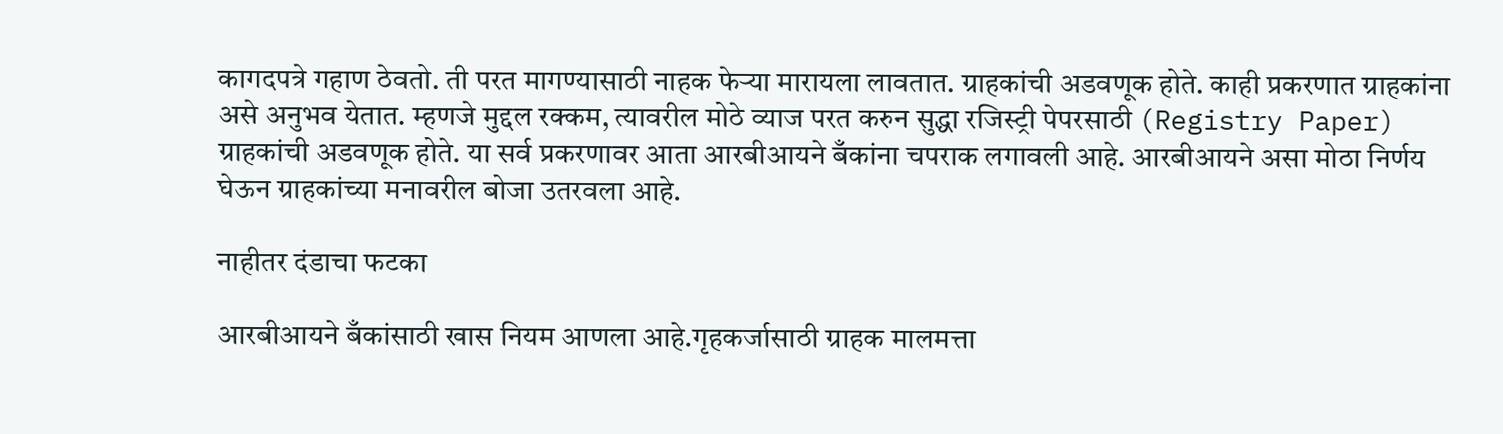कागदपत्रे गहाण ठेवतो. ती परत मागण्यासाठी नाहक फेऱ्या मारायला लावतात. ग्राहकांची अडवणूक होते. काही प्रकरणात ग्राहकांना असे अनुभव येतात. म्हणजे मुद्दल रक्कम, त्यावरील मोठे व्याज परत करुन सुद्धा रजिस्ट्री पेपरसाठी (Registry Paper) ग्राहकांची अडवणूक होते. या सर्व प्रकरणावर आता आरबीआयने बँकांना चपराक लगावली आहे. आरबीआयने असा मोठा निर्णय घेऊन ग्राहकांच्या मनावरील बोजा उतरवला आहे.

नाहीतर दंडाचा फटका

आरबीआयने बँकांसाठी खास नियम आणला आहे.गृहकर्जासाठी ग्राहक मालमत्ता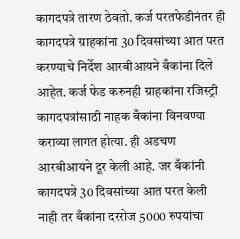कागदपत्रे तारण ठेवतो. कर्ज परतफेडीनंतर ही कागदपत्रे ग्राहकांना 30 दिवसांच्या आत परत करण्याचे निर्देश आरबीआयने बँकांना दिले आहेत. कर्ज फेड करुनही ग्राहकांना रजिस्ट्री कागदपत्रांसाठी नाहक बँकांना विनवण्या कराव्या लागत होत्या. ही अडचण आरबीआयने दूर केली आहे. जर बँकांनी कागदपत्रे 30 दिवसांच्या आत परत केली नाही तर बँकांना दररोज 5000 रुपयांचा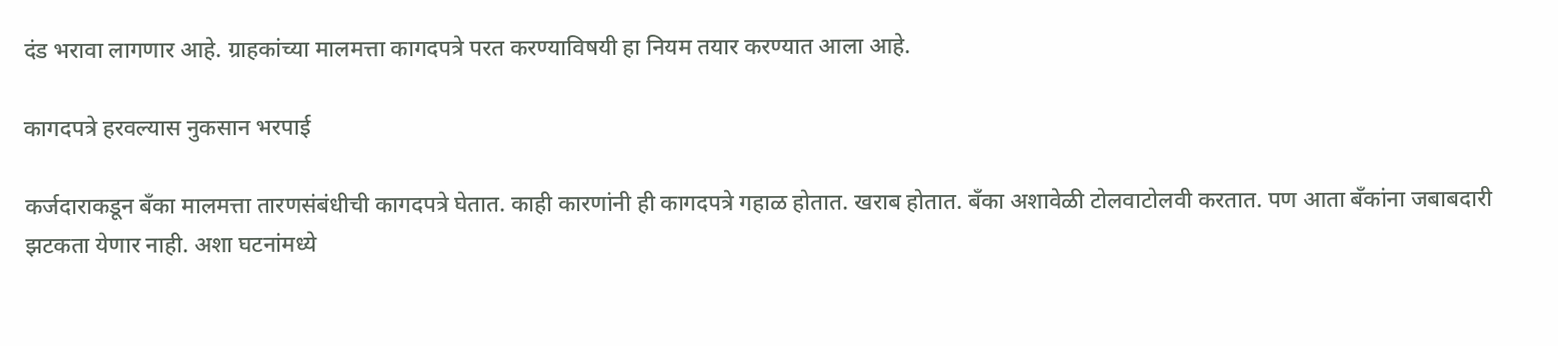दंड भरावा लागणार आहे. ग्राहकांच्या मालमत्ता कागदपत्रे परत करण्याविषयी हा नियम तयार करण्यात आला आहे.

कागदपत्रे हरवल्यास नुकसान भरपाई

कर्जदाराकडून बँका मालमत्ता तारणसंबंधीची कागदपत्रे घेतात. काही कारणांनी ही कागदपत्रे गहाळ होतात. खराब होतात. बँका अशावेळी टोलवाटोलवी करतात. पण आता बँकांना जबाबदारी झटकता येणार नाही. अशा घटनांमध्ये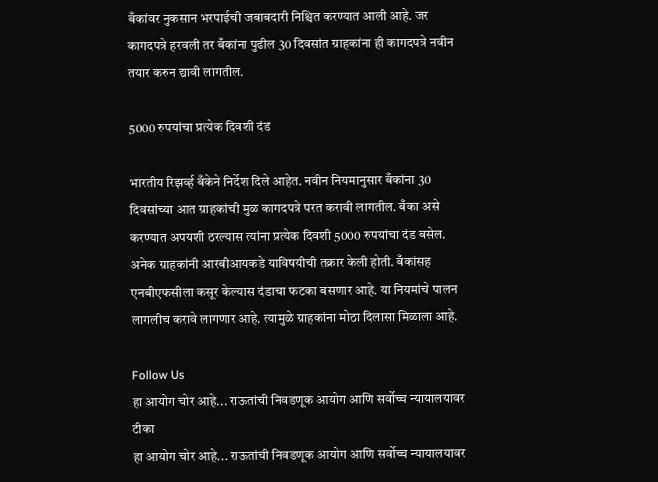बँकांवर नुकसान भरपाईची जबाबदारी निश्चित करण्यात आली आहे. जर कागदपत्रे हरवली तर बँकांना पुढील 30 दिवसांत ग्राहकांना ही कागदपत्रे नवीन तयार करुन द्यावी लागतील.

5000 रुपयांचा प्रत्येक दिवशी दंड

भारतीय रिझर्व्ह बँकेने निर्देश दिले आहेत. नवीन नियमानुसार बँकांना 30 दिवसांच्या आत ग्राहकांची मुळ कागदपत्रे परत करावी लागतील. बँका असे करण्यात अपयशी ठरल्यास त्यांना प्रत्येक दिवशी 5000 रुपयांचा दंड बसेल. अनेक ग्राहकांनी आरबीआयकडे याविषयीची तक्रार केली होती. बँकांसह एनबीएफसीला कसूर केल्यास दंडाचा फटका बसणार आहे. या नियमांचे पालन लागलीच करावे लागणार आहे. त्यामुळे ग्राहकांना मोठा दिलासा मिळाला आहे.

Follow Us
हा आयोग चोर आहे... राऊतांची निवडणूक आयोग आणि सर्वोच्च न्यायालयावर टीका
हा आयोग चोर आहे... राऊतांची निवडणूक आयोग आणि सर्वोच्च न्यायालयावर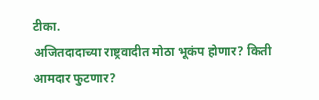टीका.
अजितदादाच्या राष्ट्रवादीत मोठा भूकंप होणार? किती आमदार फुटणार?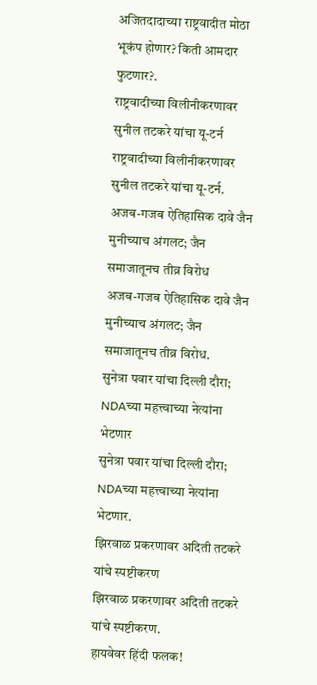अजितदादाच्या राष्ट्रवादीत मोठा भूकंप होणार? किती आमदार फुटणार?.
राष्ट्रवादीच्या विलीनीकरणावर सुनील तटकरे यांचा यू-टर्न
राष्ट्रवादीच्या विलीनीकरणावर सुनील तटकरे यांचा यू-टर्न.
अजब-गजब ऐतिहासिक दावे जैन मुनीच्याच अंगलट; जैन समाजातूनच तीव्र विरोध
अजब-गजब ऐतिहासिक दावे जैन मुनीच्याच अंगलट; जैन समाजातूनच तीव्र विरोध.
सुनेत्रा पवार यांचा दिल्ली दौरा; NDAच्या महत्त्वाच्या नेत्यांना भेटणार
सुनेत्रा पवार यांचा दिल्ली दौरा; NDAच्या महत्त्वाच्या नेत्यांना भेटणार.
झिरवाळ प्रकरणावर अदिती तटकरे यांचे स्पष्टीकरण
झिरवाळ प्रकरणावर अदिती तटकरे यांचे स्पष्टीकरण.
हायवेवर हिंदी फलक!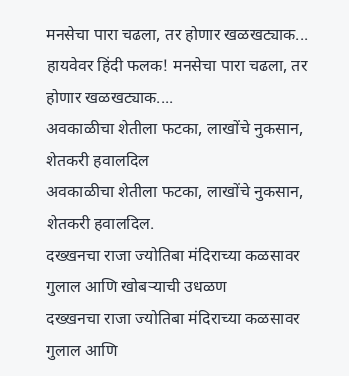मनसेचा पारा चढला, तर होणार खळखट्याक...
हायवेवर हिंदी फलक! मनसेचा पारा चढला, तर होणार खळखट्याक....
अवकाळीचा शेतीला फटका, लाखोंचे नुकसान, शेतकरी हवालदिल
अवकाळीचा शेतीला फटका, लाखोंचे नुकसान, शेतकरी हवालदिल.
दख्खनचा राजा ज्योतिबा मंदिराच्या कळसावर गुलाल आणि खोबऱ्याची उधळण
दख्खनचा राजा ज्योतिबा मंदिराच्या कळसावर गुलाल आणि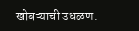खोबऱ्याची उधळण.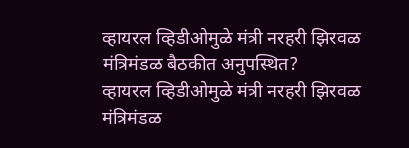व्हायरल व्हिडीओमुळे मंत्री नरहरी झिरवळ मंत्रिमंडळ बैठकीत अनुपस्थित?
व्हायरल व्हिडीओमुळे मंत्री नरहरी झिरवळ मंत्रिमंडळ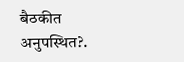बैठकीत अनुपस्थित?.